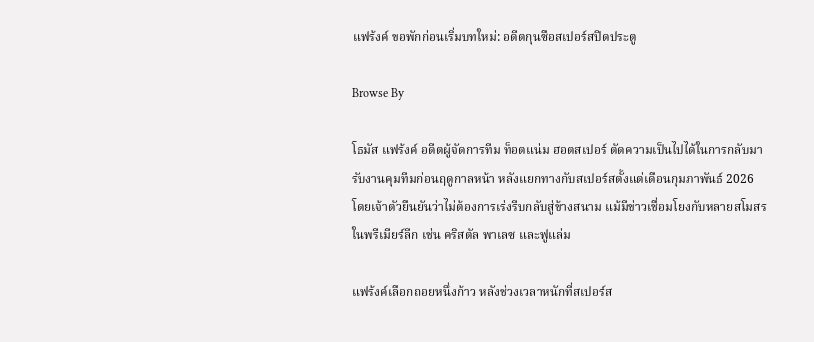แฟร้งค์ ขอพักก่อนเริ่มบทใหม่: อดีตกุนซือสเปอร์สปิดประตู

Browse By

โธมัส แฟร้งค์ อดีตผู้จัดการทีม ท็อตแน่ม ฮอตสเปอร์ ตัดความเป็นไปได้ในการกลับมารับงานคุมทีมก่อนฤดูกาลหน้า หลังแยกทางกับสเปอร์สตั้งแต่เดือนกุมภาพันธ์ 2026 โดยเจ้าตัวยืนยันว่าไม่ต้องการเร่งรีบกลับสู่ข้างสนาม แม้มีข่าวเชื่อมโยงกับหลายสโมสรในพรีเมียร์ลีก เช่น คริสตัล พาเลซ และฟูแล่ม

แฟร้งค์เลือกถอยหนึ่งก้าว หลังช่วงเวลาหนักที่สเปอร์ส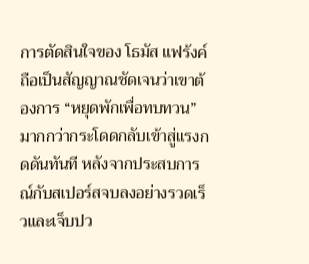การตัดสินใจของ โธมัส แฟร้งค์ ถือเป็นสัญญาณชัดเจนว่าเขาต้องการ “หยุดพักเพื่อทบทวน” มากกว่ากระโดดกลับเข้าสู่แรงกดดันทันที หลังจากประสบการณ์กับสเปอร์สจบลงอย่างรวดเร็วและเจ็บปว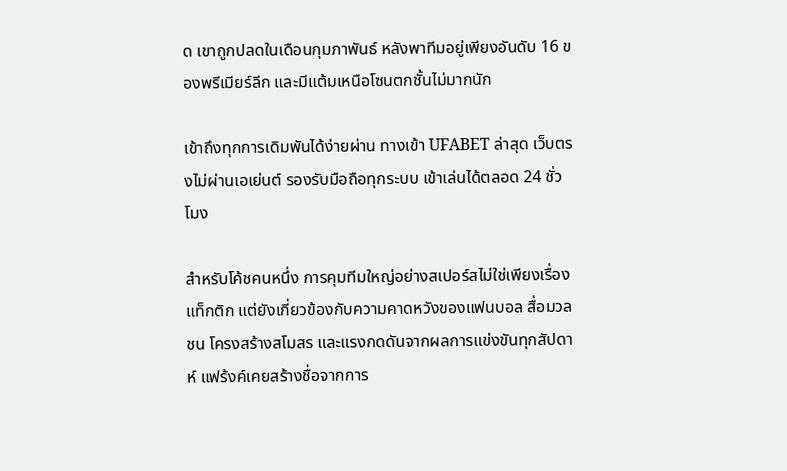ด เขาถูกปลดในเดือนกุมภาพันธ์ หลังพาทีมอยู่เพียงอันดับ 16 ของพรีเมียร์ลีก และมีแต้มเหนือโซนตกชั้นไม่มากนัก

เข้าถึงทุกการเดิมพันได้ง่ายผ่าน ทางเข้า UFABET ล่าสุด เว็บตรงไม่ผ่านเอเย่นต์ รองรับมือถือทุกระบบ เข้าเล่นได้ตลอด 24 ชั่วโมง

สำหรับโค้ชคนหนึ่ง การคุมทีมใหญ่อย่างสเปอร์สไม่ใช่เพียงเรื่องแท็กติก แต่ยังเกี่ยวข้องกับความคาดหวังของแฟนบอล สื่อมวลชน โครงสร้างสโมสร และแรงกดดันจากผลการแข่งขันทุกสัปดาห์ แฟร้งค์เคยสร้างชื่อจากการ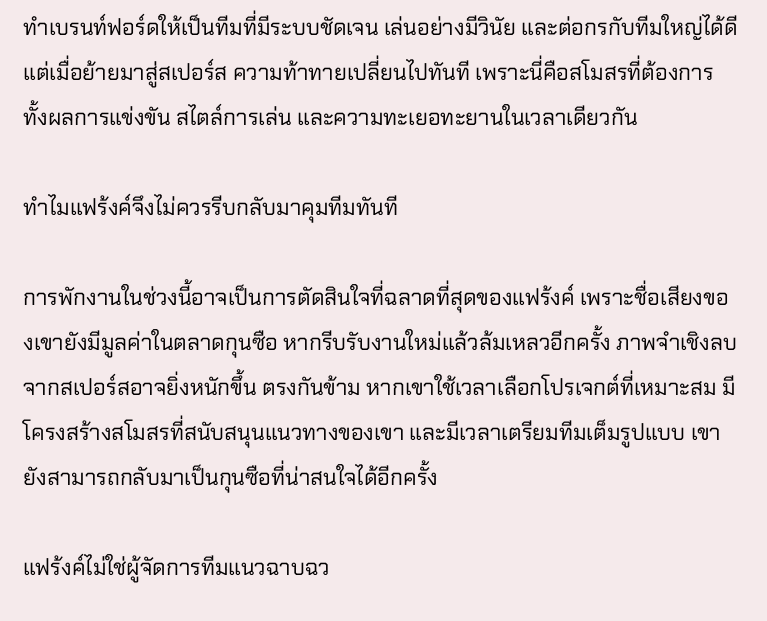ทำเบรนท์ฟอร์ดให้เป็นทีมที่มีระบบชัดเจน เล่นอย่างมีวินัย และต่อกรกับทีมใหญ่ได้ดี แต่เมื่อย้ายมาสู่สเปอร์ส ความท้าทายเปลี่ยนไปทันที เพราะนี่คือสโมสรที่ต้องการทั้งผลการแข่งขัน สไตล์การเล่น และความทะเยอทะยานในเวลาเดียวกัน

ทำไมแฟร้งค์จึงไม่ควรรีบกลับมาคุมทีมทันที

การพักงานในช่วงนี้อาจเป็นการตัดสินใจที่ฉลาดที่สุดของแฟร้งค์ เพราะชื่อเสียงของเขายังมีมูลค่าในตลาดกุนซือ หากรีบรับงานใหม่แล้วล้มเหลวอีกครั้ง ภาพจำเชิงลบจากสเปอร์สอาจยิ่งหนักขึ้น ตรงกันข้าม หากเขาใช้เวลาเลือกโปรเจกต์ที่เหมาะสม มีโครงสร้างสโมสรที่สนับสนุนแนวทางของเขา และมีเวลาเตรียมทีมเต็มรูปแบบ เขายังสามารถกลับมาเป็นกุนซือที่น่าสนใจได้อีกครั้ง

แฟร้งค์ไม่ใช่ผู้จัดการทีมแนวฉาบฉว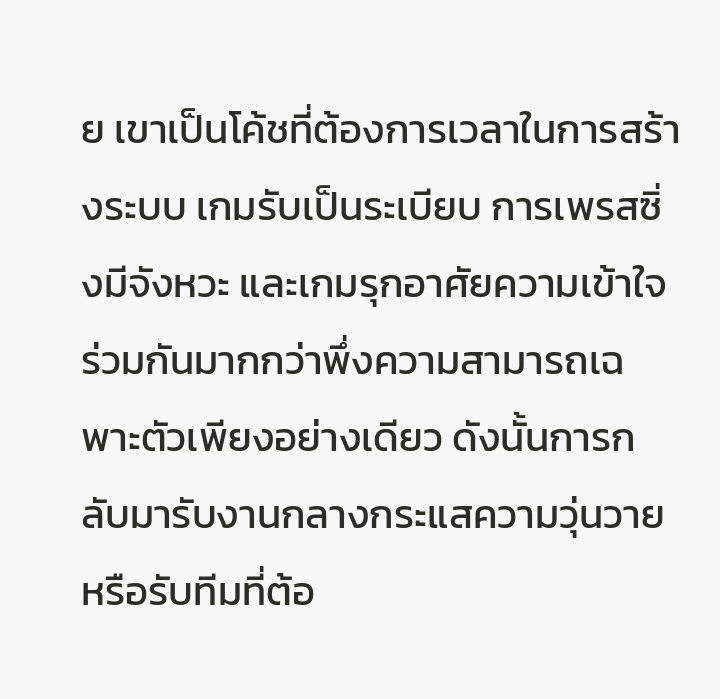ย เขาเป็นโค้ชที่ต้องการเวลาในการสร้างระบบ เกมรับเป็นระเบียบ การเพรสซิ่งมีจังหวะ และเกมรุกอาศัยความเข้าใจร่วมกันมากกว่าพึ่งความสามารถเฉพาะตัวเพียงอย่างเดียว ดังนั้นการกลับมารับงานกลางกระแสความวุ่นวาย หรือรับทีมที่ต้อ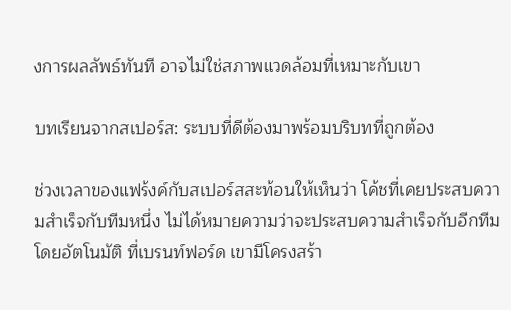งการผลลัพธ์ทันที อาจไม่ใช่สภาพแวดล้อมที่เหมาะกับเขา

บทเรียนจากสเปอร์ส: ระบบที่ดีต้องมาพร้อมบริบทที่ถูกต้อง

ช่วงเวลาของแฟร้งค์กับสเปอร์สสะท้อนให้เห็นว่า โค้ชที่เคยประสบความสำเร็จกับทีมหนึ่ง ไม่ได้หมายความว่าจะประสบความสำเร็จกับอีกทีมโดยอัตโนมัติ ที่เบรนท์ฟอร์ด เขามีโครงสร้า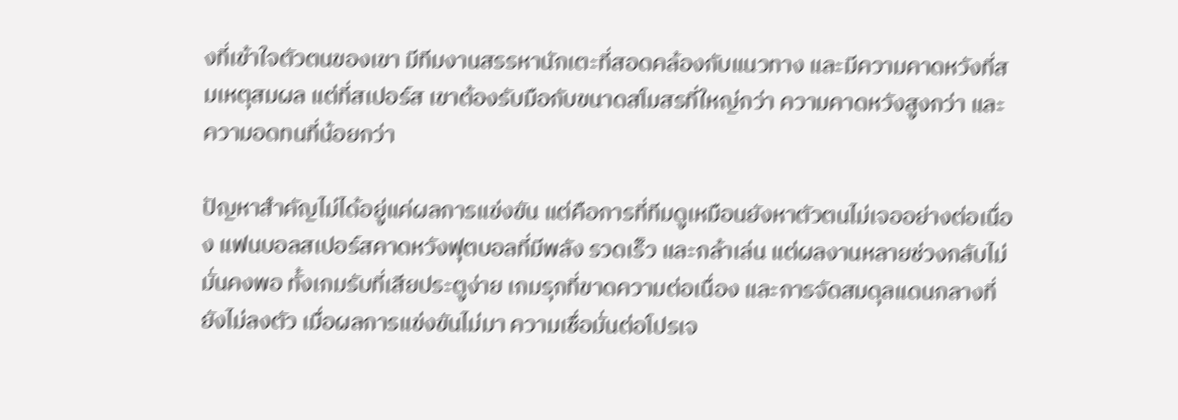งที่เข้าใจตัวตนของเขา มีทีมงานสรรหานักเตะที่สอดคล้องกับแนวทาง และมีความคาดหวังที่สมเหตุสมผล แต่ที่สเปอร์ส เขาต้องรับมือกับขนาดสโมสรที่ใหญ่กว่า ความคาดหวังสูงกว่า และความอดทนที่น้อยกว่า

ปัญหาสำคัญไม่ได้อยู่แค่ผลการแข่งขัน แต่คือการที่ทีมดูเหมือนยังหาตัวตนไม่เจออย่างต่อเนื่อง แฟนบอลสเปอร์สคาดหวังฟุตบอลที่มีพลัง รวดเร็ว และกล้าเล่น แต่ผลงานหลายช่วงกลับไม่มั่นคงพอ ทั้งเกมรับที่เสียประตูง่าย เกมรุกที่ขาดความต่อเนื่อง และการจัดสมดุลแดนกลางที่ยังไม่ลงตัว เมื่อผลการแข่งขันไม่มา ความเชื่อมั่นต่อโปรเจ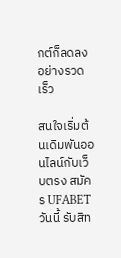กต์ก็ลดลงอย่างรวดเร็ว

สนใจเริ่มต้นเดิมพันออนไลน์กับเว็บตรง สมัคร UFABET วันนี้ รับสิท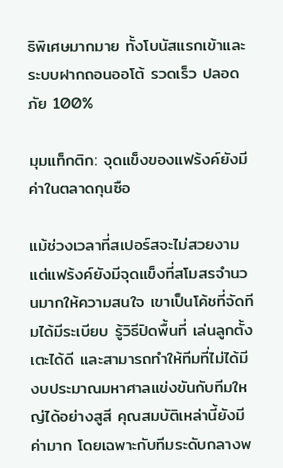ธิพิเศษมากมาย ทั้งโบนัสแรกเข้าและระบบฝากถอนออโต้ รวดเร็ว ปลอดภัย 100%

มุมแท็กติก: จุดแข็งของแฟร้งค์ยังมีค่าในตลาดกุนซือ

แม้ช่วงเวลาที่สเปอร์สจะไม่สวยงาม แต่แฟร้งค์ยังมีจุดแข็งที่สโมสรจำนวนมากให้ความสนใจ เขาเป็นโค้ชที่จัดทีมได้มีระเบียบ รู้วิธีปิดพื้นที่ เล่นลูกตั้งเตะได้ดี และสามารถทำให้ทีมที่ไม่ได้มีงบประมาณมหาศาลแข่งขันกับทีมใหญ่ได้อย่างสูสี คุณสมบัติเหล่านี้ยังมีค่ามาก โดยเฉพาะกับทีมระดับกลางพ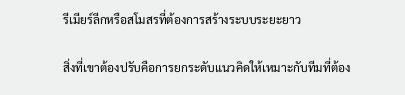รีเมียร์ลีกหรือสโมสรที่ต้องการสร้างระบบระยะยาว

สิ่งที่เขาต้องปรับคือการยกระดับแนวคิดให้เหมาะกับทีมที่ต้อง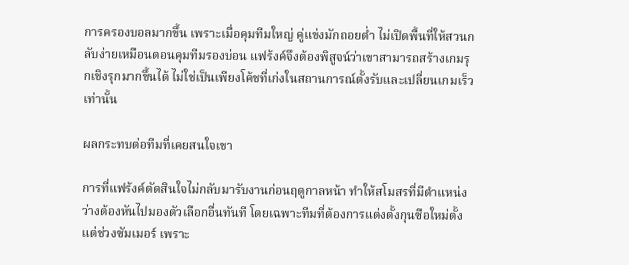การครองบอลมากขึ้น เพราะเมื่อคุมทีมใหญ่ คู่แข่งมักถอยต่ำ ไม่เปิดพื้นที่ให้สวนกลับง่ายเหมือนตอนคุมทีมรองบ่อน แฟร้งค์จึงต้องพิสูจน์ว่าเขาสามารถสร้างเกมรุกเชิงรุกมากขึ้นได้ ไม่ใช่เป็นเพียงโค้ชที่เก่งในสถานการณ์ตั้งรับและเปลี่ยนเกมเร็วเท่านั้น

ผลกระทบต่อทีมที่เคยสนใจเขา

การที่แฟร้งค์ตัดสินใจไม่กลับมารับงานก่อนฤดูกาลหน้า ทำให้สโมสรที่มีตำแหน่งว่างต้องหันไปมองตัวเลือกอื่นทันที โดยเฉพาะทีมที่ต้องการแต่งตั้งกุนซือใหม่ตั้งแต่ช่วงซัมเมอร์ เพราะ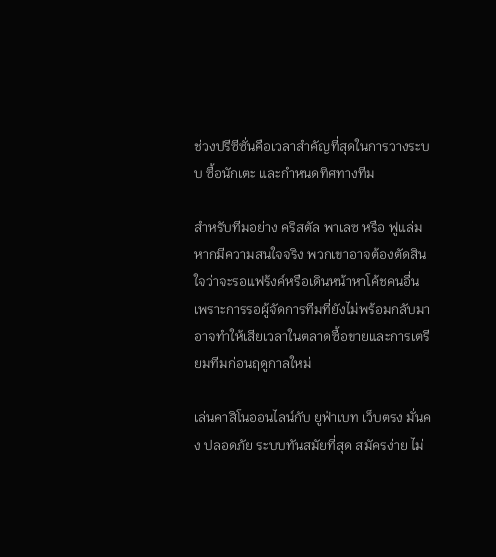ช่วงปรีซีซั่นคือเวลาสำคัญที่สุดในการวางระบบ ซื้อนักเตะ และกำหนดทิศทางทีม

สำหรับทีมอย่าง คริสตัล พาเลซ หรือ ฟูแล่ม หากมีความสนใจจริง พวกเขาอาจต้องตัดสินใจว่าจะรอแฟร้งค์หรือเดินหน้าหาโค้ชคนอื่น เพราะการรอผู้จัดการทีมที่ยังไม่พร้อมกลับมา อาจทำให้เสียเวลาในตลาดซื้อขายและการเตรียมทีมก่อนฤดูกาลใหม่

เล่นคาสิโนออนไลน์กับ ยูฟ่าเบท เว็บตรง มั่นคง ปลอดภัย ระบบทันสมัยที่สุด สมัครง่าย ไม่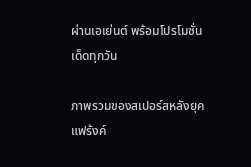ผ่านเอเย่นต์ พร้อมโปรโมชั่นเด็ดทุกวัน

ภาพรวมของสเปอร์สหลังยุคแฟร้งค์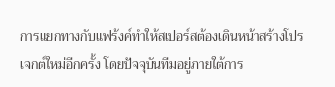การแยกทางกับแฟร้งค์ทำให้สเปอร์สต้องเดินหน้าสร้างโปรเจกต์ใหม่อีกครั้ง โดยปัจจุบันทีมอยู่ภายใต้การ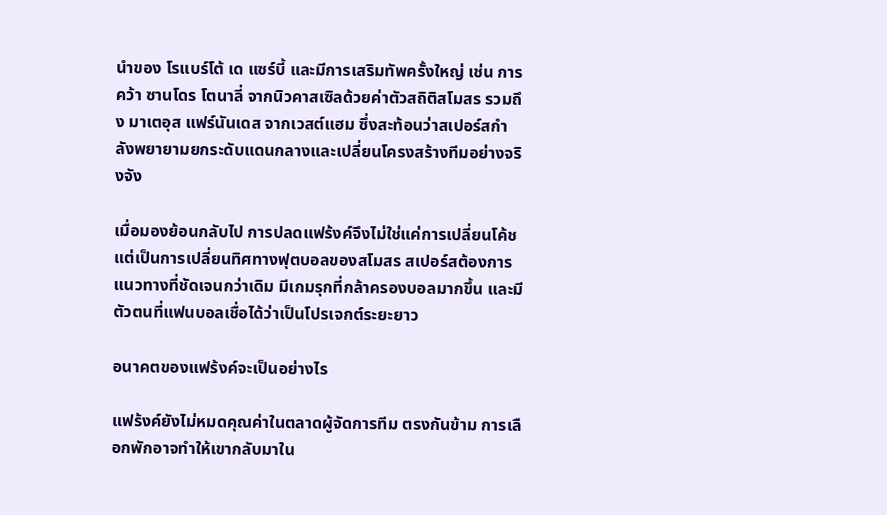นำของ โรแบร์โต้ เด แซร์บี้ และมีการเสริมทัพครั้งใหญ่ เช่น การคว้า ซานโดร โตนาลี่ จากนิวคาสเซิลด้วยค่าตัวสถิติสโมสร รวมถึง มาเตอุส แฟร์นันเดส จากเวสต์แฮม ซึ่งสะท้อนว่าสเปอร์สกำลังพยายามยกระดับแดนกลางและเปลี่ยนโครงสร้างทีมอย่างจริงจัง

เมื่อมองย้อนกลับไป การปลดแฟร้งค์จึงไม่ใช่แค่การเปลี่ยนโค้ช แต่เป็นการเปลี่ยนทิศทางฟุตบอลของสโมสร สเปอร์สต้องการแนวทางที่ชัดเจนกว่าเดิม มีเกมรุกที่กล้าครองบอลมากขึ้น และมีตัวตนที่แฟนบอลเชื่อได้ว่าเป็นโปรเจกต์ระยะยาว

อนาคตของแฟร้งค์จะเป็นอย่างไร

แฟร้งค์ยังไม่หมดคุณค่าในตลาดผู้จัดการทีม ตรงกันข้าม การเลือกพักอาจทำให้เขากลับมาใน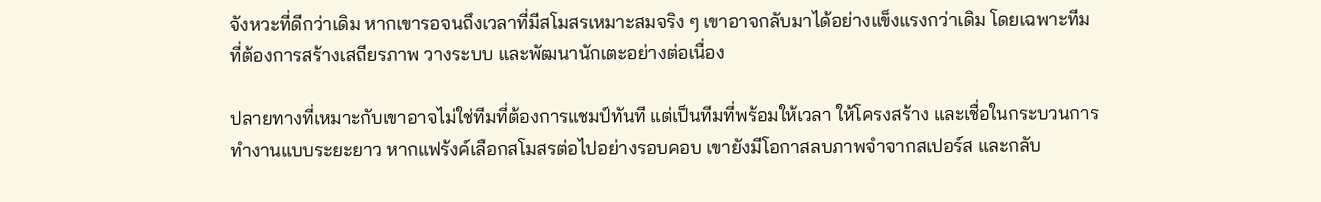จังหวะที่ดีกว่าเดิม หากเขารอจนถึงเวลาที่มีสโมสรเหมาะสมจริง ๆ เขาอาจกลับมาได้อย่างแข็งแรงกว่าเดิม โดยเฉพาะทีมที่ต้องการสร้างเสถียรภาพ วางระบบ และพัฒนานักเตะอย่างต่อเนื่อง

ปลายทางที่เหมาะกับเขาอาจไม่ใช่ทีมที่ต้องการแชมป์ทันที แต่เป็นทีมที่พร้อมให้เวลา ให้โครงสร้าง และเชื่อในกระบวนการทำงานแบบระยะยาว หากแฟร้งค์เลือกสโมสรต่อไปอย่างรอบคอบ เขายังมีโอกาสลบภาพจำจากสเปอร์ส และกลับ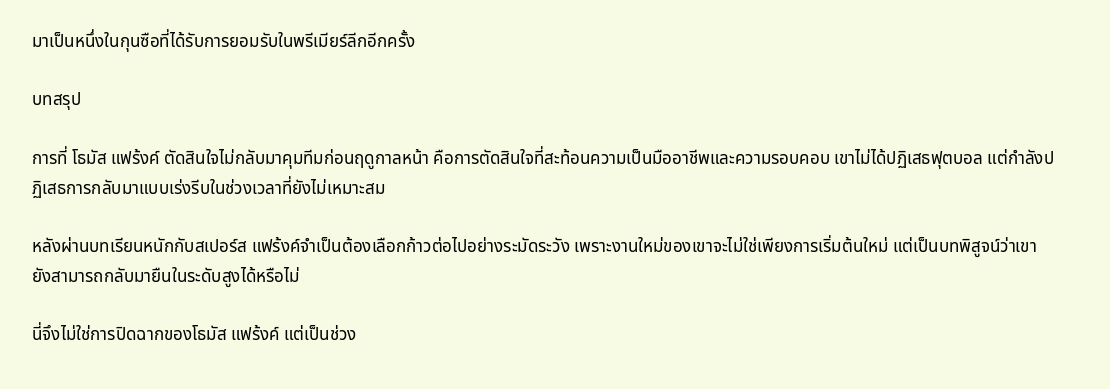มาเป็นหนึ่งในกุนซือที่ได้รับการยอมรับในพรีเมียร์ลีกอีกครั้ง

บทสรุป

การที่ โธมัส แฟร้งค์ ตัดสินใจไม่กลับมาคุมทีมก่อนฤดูกาลหน้า คือการตัดสินใจที่สะท้อนความเป็นมืออาชีพและความรอบคอบ เขาไม่ได้ปฏิเสธฟุตบอล แต่กำลังปฏิเสธการกลับมาแบบเร่งรีบในช่วงเวลาที่ยังไม่เหมาะสม

หลังผ่านบทเรียนหนักกับสเปอร์ส แฟร้งค์จำเป็นต้องเลือกก้าวต่อไปอย่างระมัดระวัง เพราะงานใหม่ของเขาจะไม่ใช่เพียงการเริ่มต้นใหม่ แต่เป็นบทพิสูจน์ว่าเขายังสามารถกลับมายืนในระดับสูงได้หรือไม่

นี่จึงไม่ใช่การปิดฉากของโธมัส แฟร้งค์ แต่เป็นช่วง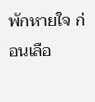พักหายใจ ก่อนเลือ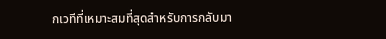กเวทีที่เหมาะสมที่สุดสำหรับการกลับมา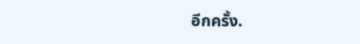อีกครั้ง.